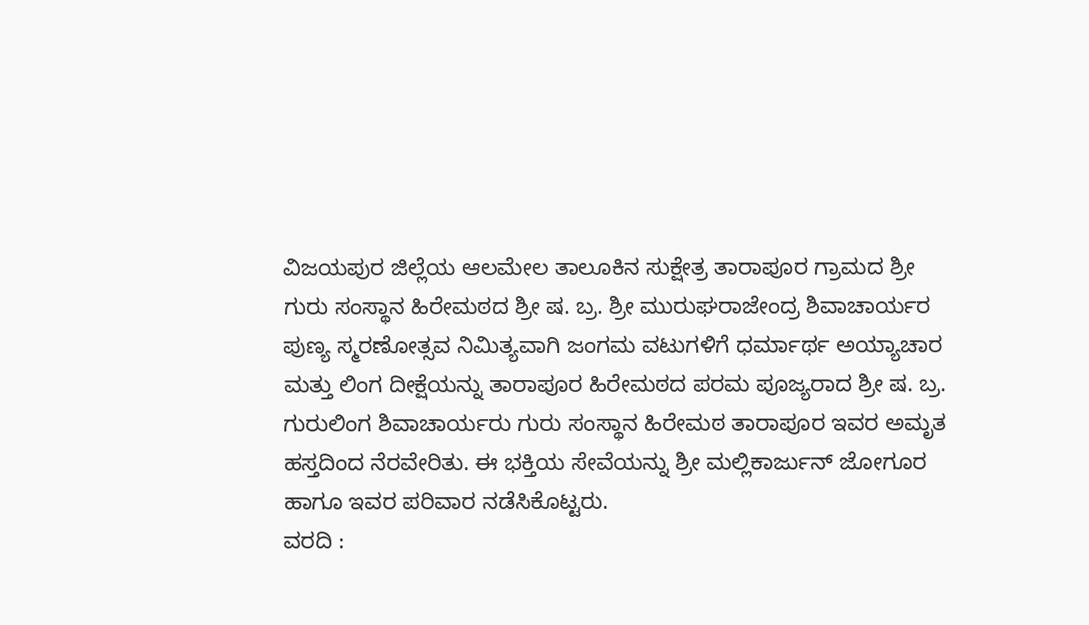ವಿಜಯಪುರ ಜಿಲ್ಲೆಯ ಆಲಮೇಲ ತಾಲೂಕಿನ ಸುಕ್ಷೇತ್ರ ತಾರಾಪೂರ ಗ್ರಾಮದ ಶ್ರೀ ಗುರು ಸಂಸ್ಥಾನ ಹಿರೇಮಠದ ಶ್ರೀ ಷ. ಬ್ರ. ಶ್ರೀ ಮುರುಘರಾಜೇಂದ್ರ ಶಿವಾಚಾರ್ಯರ ಪುಣ್ಯ ಸ್ಮರಣೋತ್ಸವ ನಿಮಿತ್ಯವಾಗಿ ಜಂಗಮ ವಟುಗಳಿಗೆ ಧರ್ಮಾರ್ಥ ಅಯ್ಯಾಚಾರ ಮತ್ತು ಲಿಂಗ ದೀಕ್ಷೆಯನ್ನು ತಾರಾಪೂರ ಹಿರೇಮಠದ ಪರಮ ಪೂಜ್ಯರಾದ ಶ್ರೀ ಷ. ಬ್ರ. ಗುರುಲಿಂಗ ಶಿವಾಚಾರ್ಯರು ಗುರು ಸಂಸ್ಥಾನ ಹಿರೇಮಠ ತಾರಾಪೂರ ಇವರ ಅಮೃತ ಹಸ್ತದಿಂದ ನೆರವೇರಿತು. ಈ ಭಕ್ತಿಯ ಸೇವೆಯನ್ನು ಶ್ರೀ ಮಲ್ಲಿಕಾರ್ಜುನ್ ಜೋಗೂರ ಹಾಗೂ ಇವರ ಪರಿವಾರ ನಡೆಸಿಕೊಟ್ಟರು.
ವರದಿ :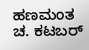ಹಣಮಂತ ಚ. ಕಟಬರ್